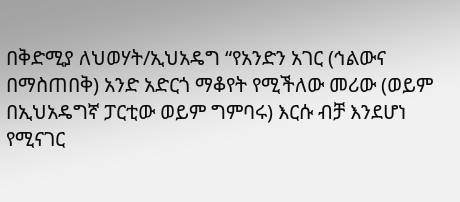በቅድሚያ ለህወሃት/ኢህአዴግ “የአንድን አገር (ኅልውና በማስጠበቅ) አንድ አድርጎ ማቆየት የሚችለው መሪው (ወይም በኢህአዴግኛ ፓርቲው ወይም ግምባሩ) እርሱ ብቻ እንደሆነ የሚናገር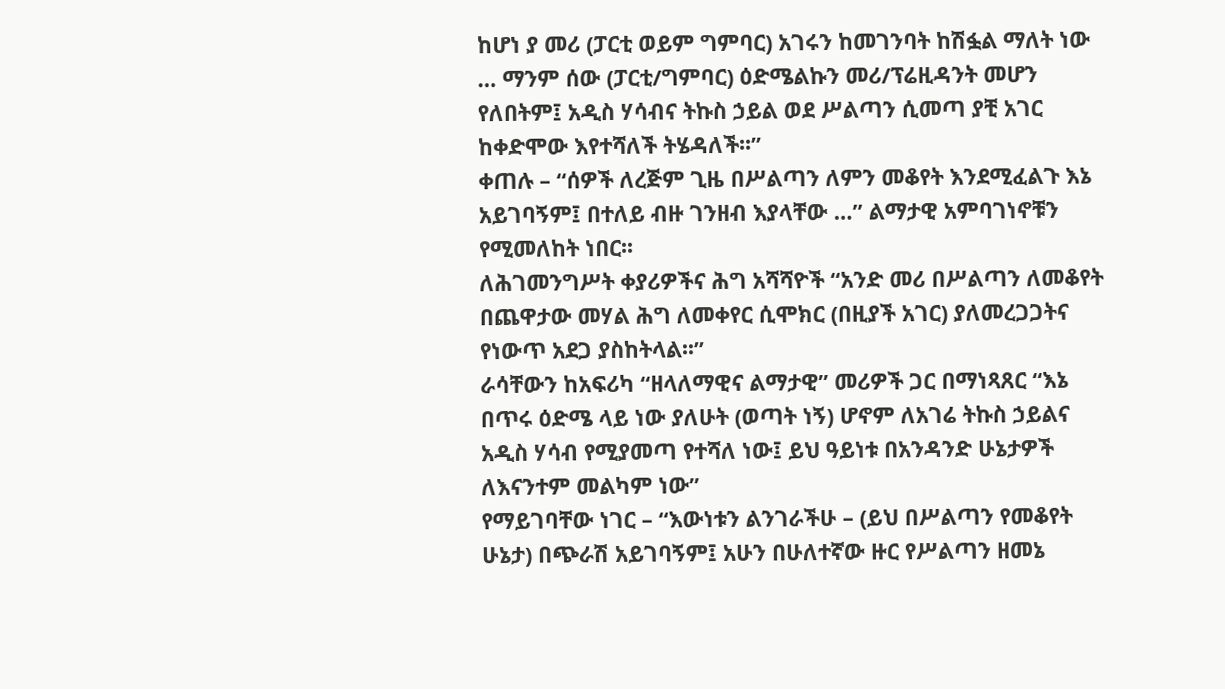ከሆነ ያ መሪ (ፓርቲ ወይም ግምባር) አገሩን ከመገንባት ከሽፏል ማለት ነው … ማንም ሰው (ፓርቲ/ግምባር) ዕድሜልኩን መሪ/ፕሬዚዳንት መሆን የለበትም፤ አዲስ ሃሳብና ትኩስ ኃይል ወደ ሥልጣን ሲመጣ ያቺ አገር ከቀድሞው እየተሻለች ትሄዳለች፡፡”
ቀጠሉ – “ሰዎች ለረጅም ጊዜ በሥልጣን ለምን መቆየት እንደሚፈልጉ እኔ አይገባኝም፤ በተለይ ብዙ ገንዘብ እያላቸው …” ልማታዊ አምባገነኖቹን የሚመለከት ነበር፡፡
ለሕገመንግሥት ቀያሪዎችና ሕግ አሻሻዮች “አንድ መሪ በሥልጣን ለመቆየት በጨዋታው መሃል ሕግ ለመቀየር ሲሞክር (በዚያች አገር) ያለመረጋጋትና የነውጥ አደጋ ያስከትላል፡፡”
ራሳቸውን ከአፍሪካ “ዘላለማዊና ልማታዊ” መሪዎች ጋር በማነጻጸር “እኔ በጥሩ ዕድሜ ላይ ነው ያለሁት (ወጣት ነኝ) ሆኖም ለአገሬ ትኩስ ኃይልና አዲስ ሃሳብ የሚያመጣ የተሻለ ነው፤ ይህ ዓይነቱ በአንዳንድ ሁኔታዎች ለእናንተም መልካም ነው”
የማይገባቸው ነገር – “እውነቱን ልንገራችሁ – (ይህ በሥልጣን የመቆየት ሁኔታ) በጭራሽ አይገባኝም፤ አሁን በሁለተኛው ዙር የሥልጣን ዘመኔ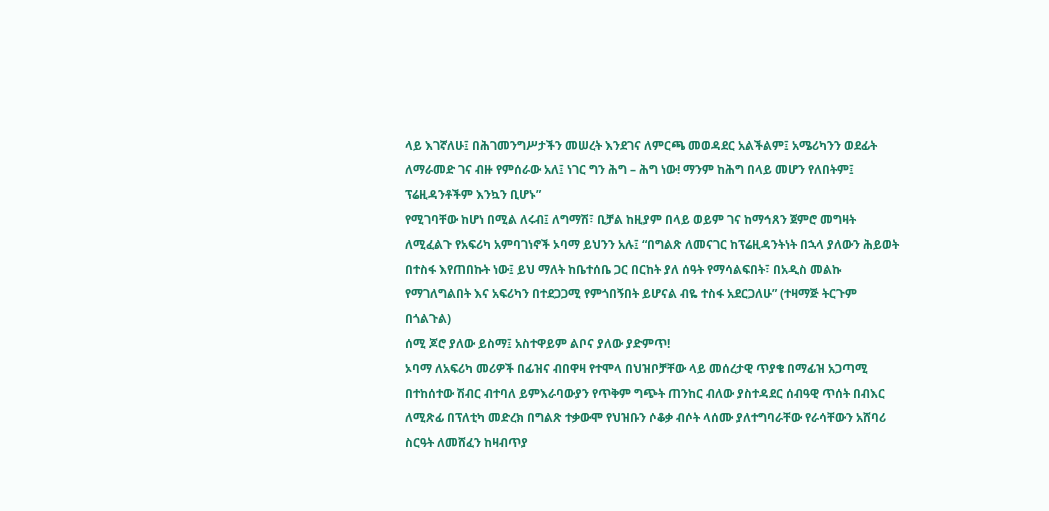ላይ እገኛለሁ፤ በሕገመንግሥታችን መሠረት እንደገና ለምርጫ መወዳደር አልችልም፤ አሜሪካንን ወደፊት ለማራመድ ገና ብዙ የምሰራው አለ፤ ነገር ግን ሕግ – ሕግ ነው! ማንም ከሕግ በላይ መሆን የለበትም፤ ፕሬዚዳንቶችም እንኳን ቢሆኑ”
የሚገባቸው ከሆነ በሚል ለሩብ፤ ለግማሽ፣ ቢቻል ከዚያም በላይ ወይም ገና ከማኅጸን ጀምሮ መግዛት ለሚፈልጉ የአፍሪካ አምባገነኖች ኦባማ ይህንን አሉ፤ “በግልጽ ለመናገር ከፕሬዚዳንትነት በኋላ ያለውን ሕይወት በተስፋ እየጠበኩት ነው፤ ይህ ማለት ከቤተሰቤ ጋር በርከት ያለ ሰዓት የማሳልፍበት፣ በአዲስ መልኩ የማገለግልበት እና አፍሪካን በተደጋጋሚ የምጎበኝበት ይሆናል ብዬ ተስፋ አደርጋለሁ” (ተዛማጅ ትርጉም በጎልጉል)
ሰሚ ጆሮ ያለው ይስማ፤ አስተዋይም ልቦና ያለው ያድምጥ!
ኦባማ ለአፍሪካ መሪዎች በፊዝና ብበዋዛ የተሞላ በህዝቦቻቸው ላይ መሰረታዊ ጥያቄ በማፊዝ አጋጣሚ በተከሰተው ሽብር ብተባለ ይምእራባውያን የጥቅም ግጭት ጠንከር ብለው ያስተዳደር ሰብዓዊ ጥሰት በብእር ለሚጽፊ በፕለቲካ መድረክ በግልጽ ተቃውሞ የህዝቡን ሶቆቃ ብሶት ላሰሙ ያለተግባራቸው የራሳቸውን አሸባሪ ስርዓት ለመሸፈን ከዛብጥያ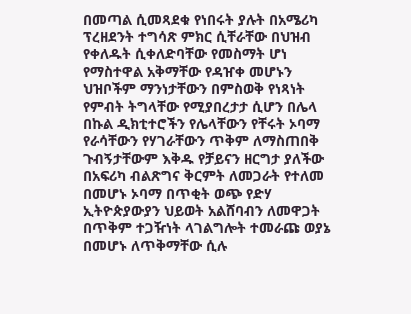በመጣል ሲመጻደቁ የነበሩት ያሉት በአሜሪካ ፕረዘደንት ተግሳጽ ምክር ሲቸራቸው በህዝብ የቀለዱት ሲቀለድባቸው የመስማት ሆነ የማስተዋል አቅማቸው የዳዠቀ መሆኑን ህዝቦችም ማንነታቸውን በምስወቅ የነጻነት የምብት ትግላቸው የሚያበረታታ ሲሆን በሌላ በኩል ዲክቲተሮችን የሌላቸውን የቸሩት ኦባማ የራሳቸውን የሃገራቸውን ጥቅም ለማስጠበቅ ጉብኝታቸውም እቅዱ የቻይናን ዘርግታ ያለችው በአፍሪካ ብልጽግና ቅርምት ለመጋራት የተለመ በመሆኑ ኦባማ በጥቂት ወጭ የድሃ ኢትዮጵያውያን ህይወት አልሸባብን ለመዋጋት በጥቅም ተጋዥነት ላገልግሎት ተመራጩ ወያኔ በመሆኑ ለጥቅማቸው ሲሉ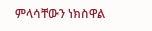ምላሳቸውን ነክስዋል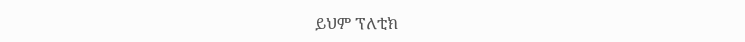ይህም ፕለቲክ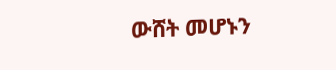ውሸት መሆኑን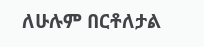ለሁሉም በርቶለታል